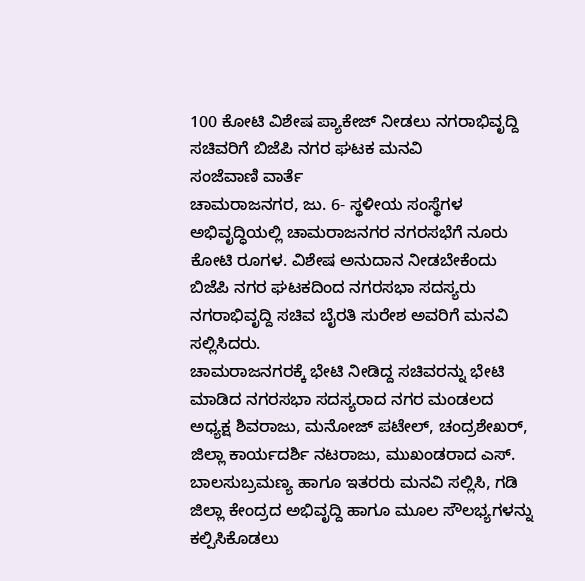100 ಕೋಟಿ ವಿಶೇಷ ಪ್ಯಾಕೇಜ್ ನೀಡಲು ನಗರಾಭಿವೃದ್ದಿ ಸಚಿವರಿಗೆ ಬಿಜೆಪಿ ನಗರ ಘಟಕ ಮನವಿ
ಸಂಜೆವಾಣಿ ವಾರ್ತೆ
ಚಾಮರಾಜನಗರ, ಜು. 6- ಸ್ಥಳೀಯ ಸಂಸ್ಥೆಗಳ ಅಭಿವೃದ್ಧಿಯಲ್ಲಿ ಚಾಮರಾಜನಗರ ನಗರಸಭೆಗೆ ನೂರು ಕೋಟಿ ರೂಗಳ. ವಿಶೇಷ ಅನುದಾನ ನೀಡಬೇಕೆಂದು ಬಿಜೆಪಿ ನಗರ ಘಟಕದಿಂದ ನಗರಸಭಾ ಸದಸ್ಯರು ನಗರಾಭಿವೃದ್ದಿ ಸಚಿವ ಬೈರತಿ ಸುರೇಶ ಅವರಿಗೆ ಮನವಿ ಸಲ್ಲಿಸಿದರು.
ಚಾಮರಾಜನಗರಕ್ಕೆ ಭೇಟಿ ನೀಡಿದ್ದ ಸಚಿವರನ್ನು ಭೇಟಿ ಮಾಡಿದ ನಗರಸಭಾ ಸದಸ್ಯರಾದ ನಗರ ಮಂಡಲದ ಅಧ್ಯಕ್ಷ ಶಿವರಾಜು, ಮನೋಜ್ ಪಟೇಲ್, ಚಂದ್ರಶೇಖರ್, ಜಿಲ್ಲಾ ಕಾರ್ಯದರ್ಶಿ ನಟರಾಜು, ಮುಖಂಡರಾದ ಎಸ್. ಬಾಲಸುಬ್ರಮಣ್ಯ ಹಾಗೂ ಇತರರು ಮನವಿ ಸಲ್ಲಿಸಿ, ಗಡಿ ಜಿಲ್ಲಾ ಕೇಂದ್ರದ ಅಭಿವೃದ್ದಿ ಹಾಗೂ ಮೂಲ ಸೌಲಭ್ಯಗಳನ್ನು ಕಲ್ಪಿಸಿಕೊಡಲು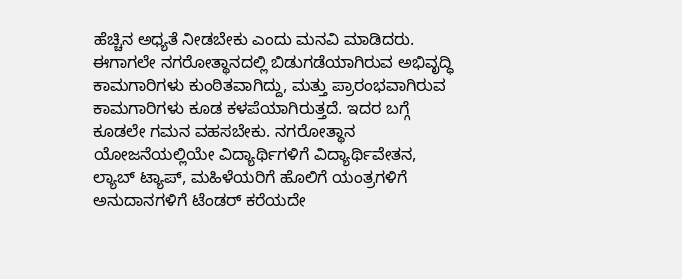ಹೆಚ್ಚಿನ ಅಧ್ಯತೆ ನೀಡಬೇಕು ಎಂದು ಮನವಿ ಮಾಡಿದರು.
ಈಗಾಗಲೇ ನಗರೋತ್ಥಾನದಲ್ಲಿ ಬಿಡುಗಡೆಯಾಗಿರುವ ಅಭಿವೃದ್ಧಿ ಕಾಮಗಾರಿಗಳು ಕುಂಠಿತವಾಗಿದ್ದು, ಮತ್ತು ಪ್ರಾರಂಭವಾಗಿರುವ ಕಾಮಗಾರಿಗಳು ಕೂಡ ಕಳಪೆಯಾಗಿರುತ್ತದೆ. ಇದರ ಬಗ್ಗೆ ಕೂಡಲೇ ಗಮನ ವಹಸಬೇಕು. ನಗರೋತ್ಥಾನ ಯೋಜನೆಯಲ್ಲಿಯೇ ವಿದ್ಯಾರ್ಥಿಗಳಿಗೆ ವಿದ್ಯಾರ್ಥಿವೇತನ, ಲ್ಯಾಬ್ ಟ್ಯಾಪ್, ಮಹಿಳೆಯರಿಗೆ ಹೊಲಿಗೆ ಯಂತ್ರಗಳಿಗೆ ಅನುದಾನಗಳಿಗೆ ಟೆಂಡರ್ ಕರೆಯದೇ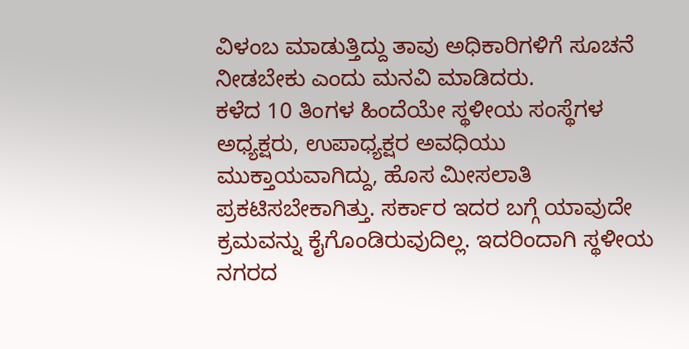ವಿಳಂಬ ಮಾಡುತ್ತಿದ್ದು ತಾವು ಅಧಿಕಾರಿಗಳಿಗೆ ಸೂಚನೆ ನೀಡಬೇಕು ಎಂದು ಮನವಿ ಮಾಡಿದರು.
ಕಳೆದ 10 ತಿಂಗಳ ಹಿಂದೆಯೇ ಸ್ಥಳೀಯ ಸಂಸ್ಥೆಗಳ ಅಧ್ಯಕ್ಷರು, ಉಪಾಧ್ಯಕ್ಷರ ಅವಧಿಯು ಮುಕ್ತಾಯವಾಗಿದ್ದು, ಹೊಸ ಮೀಸಲಾತಿ ಪ್ರಕಟಿಸಬೇಕಾಗಿತ್ತು. ಸರ್ಕಾರ ಇದರ ಬಗ್ಗೆ ಯಾವುದೇ ಕ್ರಮವನ್ನು ಕೈಗೊಂಡಿರುವುದಿಲ್ಲ. ಇದರಿಂದಾಗಿ ಸ್ಥಳೀಯ ನಗರದ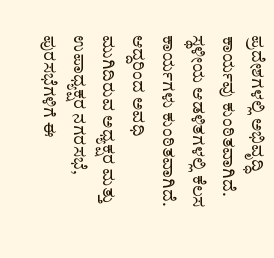ಪ್ರದೇಶಗಳಲ್ಲಿ ಅಭಿವೃದ್ಧಿ ಕಾರ್ಯವು ಕುಂಠಿತವಾಗಿದೆ. ಸ್ಥಳೀಯ ಆಡಳಿತಗಳಲ್ಲಿ ಕೆಲಸ ಕಾರ್ಯಗಳು ಕುಂಠಿತವಾಗಿದೆ. ಆದ್ದರಿಂದ ಅವಧಿ ಮುಗಿದಿರುವ ಅಧ್ಯಕ್ಷರ ಮತ್ತು ಉಪಾಧ್ಯಕ್ಷರ ನಗರಸಭೆ, ಪುರಸಭೆಗಳಿಗೆ ಈ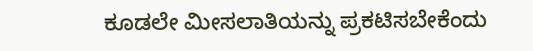ಕೂಡಲೇ ಮೀಸಲಾತಿಯನ್ನು ಪ್ರಕಟಿಸಬೇಕೆಂದು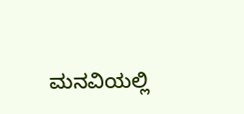ಮನವಿಯಲ್ಲಿ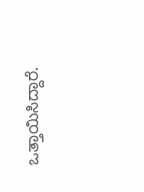ಒತ್ತಾಯಿಸಿದ್ದಾರೆ.